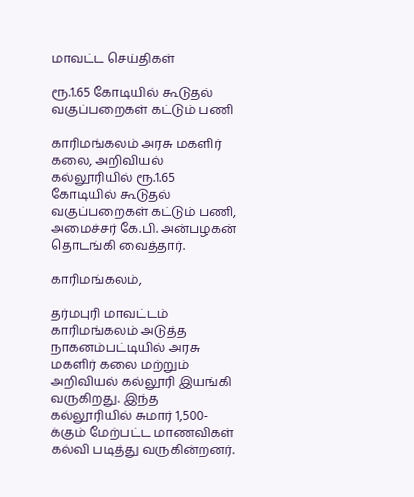மாவட்ட செய்திகள்

ரூ.1.65 கோடியில் கூடுதல் வகுப்பறைகள் கட்டும் பணி

காரிமங்கலம் அரசு மகளிர் கலை, அறிவியல் கல்லூரியில் ரூ.1.65 கோடியில் கூடுதல் வகுப்பறைகள் கட்டும் பணி, அமைச்சர் கே.பி. அன்பழகன் தொடங்கி வைத்தார்.

காரிமங்கலம்,

தர்மபுரி மாவட்டம் காரிமங்கலம் அடுத்த நாகனம்பட்டியில் அரசு மகளிர் கலை மற்றும் அறிவியல் கல்லூரி இயங்கி வருகிறது. இந்த கல்லூரியில் சுமார் 1,500-க்கும் மேற்பட்ட மாணவிகள் கல்வி படித்து வருகின்றனர்.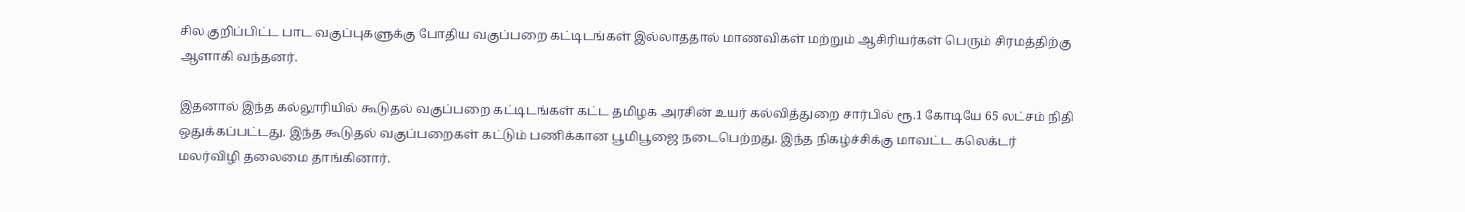சில குறிப்பிட்ட பாட வகுப்புகளுக்கு போதிய வகுப்பறை கட்டிடங்கள் இல்லாததால் மாணவிகள் மற்றும் ஆசிரியர்கள் பெரும் சிரமத்திற்கு ஆளாகி வந்தனர்.

இதனால் இந்த கல்லூரியில் கூடுதல் வகுப்பறை கட்டிடங்கள் கட்ட தமிழக அரசின் உயர் கல்வித்துறை சார்பில் ரூ.1 கோடியே 65 லட்சம் நிதி ஒதுக்கப்பட்டது. இந்த கூடுதல் வகுப்பறைகள் கட்டும் பணிக்கான பூமிபூஜை நடைபெற்றது. இந்த நிகழ்ச்சிக்கு மாவட்ட கலெக்டர் மலர்விழி தலைமை தாங்கினார்.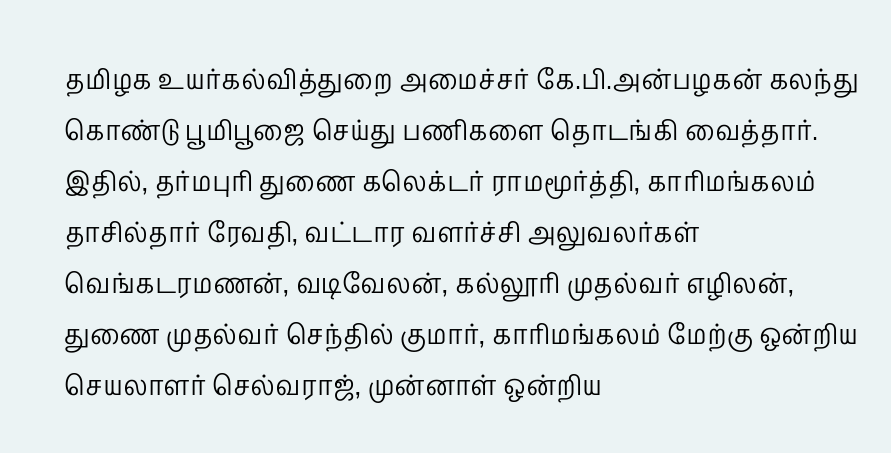தமிழக உயர்கல்வித்துறை அமைச்சர் கே.பி.அன்பழகன் கலந்து கொண்டு பூமிபூஜை செய்து பணிகளை தொடங்கி வைத்தார். இதில், தர்மபுரி துணை கலெக்டர் ராமமூர்த்தி, காரிமங்கலம் தாசில்தார் ரேவதி, வட்டார வளர்ச்சி அலுவலர்கள் வெங்கடரமணன், வடிவேலன், கல்லூரி முதல்வர் எழிலன், துணை முதல்வர் செந்தில் குமார், காரிமங்கலம் மேற்கு ஒன்றிய செயலாளர் செல்வராஜ், முன்னாள் ஒன்றிய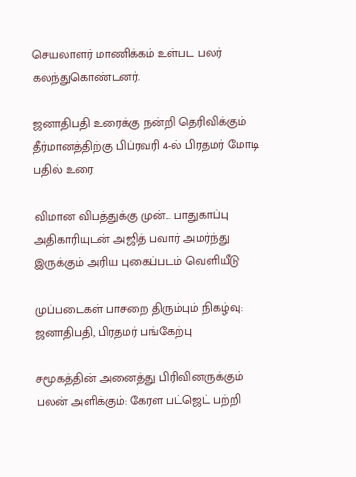செயலாளர் மாணிக்கம் உள்பட பலர் கலந்துகொண்டனர்.

ஜனாதிபதி உரைக்கு நன்றி தெரிவிக்கும் தீர்மானத்திற்கு பிப்ரவரி 4-ல் பிரதமர் மோடி பதில் உரை

விமான விபத்துக்கு முன்... பாதுகாப்பு அதிகாரியுடன் அஜித் பவார் அமர்ந்து இருக்கும் அரிய புகைப்படம் வெளியீடு

முப்படைகள் பாசறை திரும்பும் நிகழ்வு: ஜனாதிபதி, பிரதமர் பங்கேற்பு

சமூகத்தின் அனைத்து பிரிவினருக்கும் பலன் அளிக்கும்: கேரள பட்ஜெட் பற்றி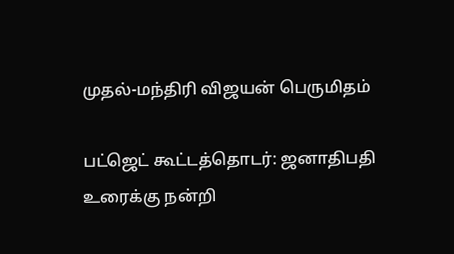முதல்-மந்திரி விஜயன் பெருமிதம்

பட்ஜெட் கூட்டத்தொடர்: ஜனாதிபதி உரைக்கு நன்றி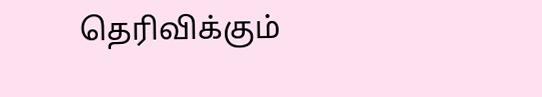தெரிவிக்கும்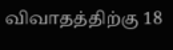விவாதத்திற்கு 18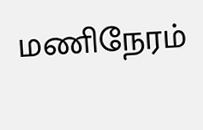மணிநேரம்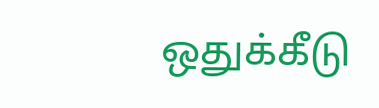ஒதுக்கீடு